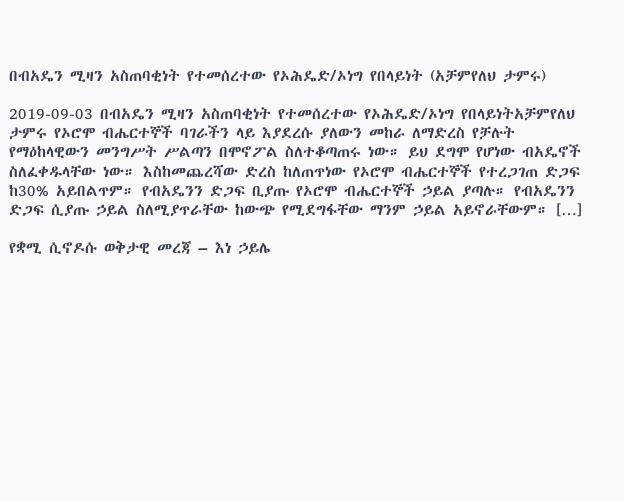በብአዴን ሚዛን አስጠባቂነት የተመሰረተው የኦሕዴድ/ኦነግ የበላይነት (አቻምየለህ ታምሩ)

2019-09-03 በብአዴን ሚዛን አስጠባቂነት የተመሰረተው የኦሕዴድ/ኦነግ የበላይነትአቻምየለህ ታምሩ የኦሮሞ ብሔርተኞች ባገራችን ላይ እያደረሱ ያለውን መከራ ለማድረስ የቻሉት የማዕከላዊውን መንግሥት ሥልጣን በሞኖፖል ስለተቆጣጠሩ ነው። ይህ ደግሞ የሆነው ብአዴኖች ስለፈቀዱላቸው ነው። እስከመጨረሻው ድረስ ከለጠጥነው የኦሮሞ ብሔርተኞች የተረጋገጠ ድጋፍ ከ30% አይበልጥም። የብአዴንን ድጋፍ ቢያጡ የኦሮሞ ብሔርተኞች ኃይል ያጣሉ። የብአዴንን ድጋፍ ሲያጡ ኃይል ስለሚያጥራቸው ከውጭ የሚደግፋቸው ማንም ኃይል አይኖራቸውም። […]

የቋሚ ሲኖዶሱ ወቅታዊ መረጃ – እነ ኃይሌ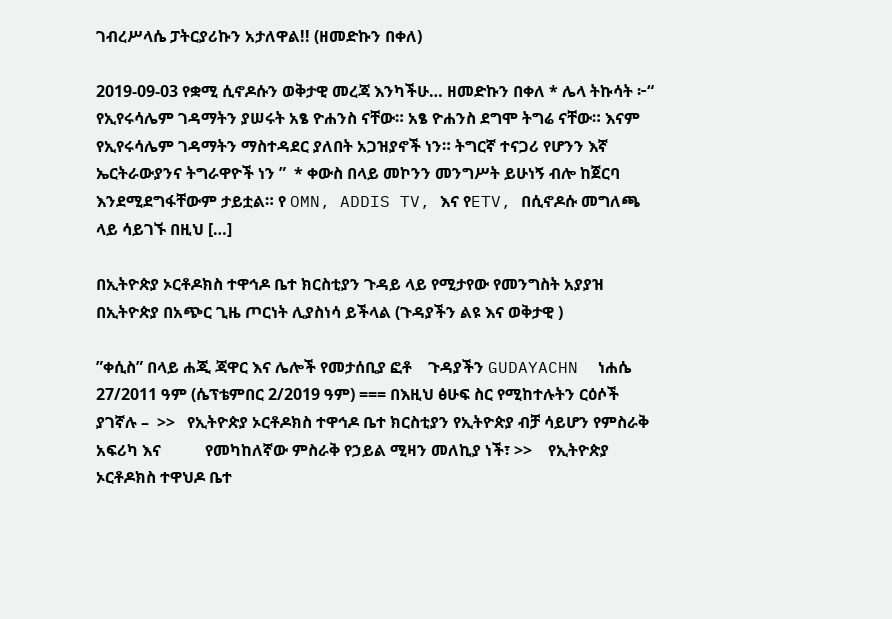ገብረሥላሴ ፓትርያሪኩን አታለዋል!! (ዘመድኩን በቀለ)

2019-09-03 የቋሚ ሲኖዶሱን ወቅታዊ መረጃ እንካችሁ… ዘመድኩን በቀለ * ሌላ ትኩሳት ፦“ የኢየሩሳሌም ገዳማትን ያሠሩት አፄ ዮሐንስ ናቸው። አፄ ዮሐንስ ደግሞ ትግሬ ናቸው። እናም የኢየሩሳሌም ገዳማትን ማስተዳደር ያለበት አጋዝያኖች ነን። ትግርኛ ተናጋሪ የሆንን እኛ ኤርትራውያንና ትግራዋዮች ነን ”  * ቀውስ በላይ መኮንን መንግሥት ይሁነኝ ብሎ ከጀርባ እንደሚደግፋቸውም ታይቷል። የ OMN, ADDIS TV, እና የETV, በሲኖዶሱ መግለጫ ላይ ሳይገኙ በዚህ […]

በኢትዮጵያ ኦርቶዶክስ ተዋኅዶ ቤተ ክርስቲያን ጉዳይ ላይ የሚታየው የመንግስት አያያዝ በኢትዮጵያ በአጭር ጊዜ ጦርነት ሊያስነሳ ይችላል (ጉዳያችን ልዩ እና ወቅታዊ )

”ቀሲስ” በላይ ሐጂ ጃዋር እና ሌሎች የመታሰቢያ ፎቶ    ጉዳያችን GUDAYACHN  ነሐሴ 27/2011 ዓም (ሴፕቴምበር 2/2019 ዓም) === በእዚህ ፅሁፍ ስር የሚከተሉትን ርዕሶች ያገኛሉ –  >>   የኢትዮጵያ ኦርቶዶክስ ተዋኅዶ ቤተ ክርስቲያን የኢትዮጵያ ብቻ ሳይሆን የምስራቅ አፍሪካ እና           የመካከለኛው ምስራቅ የኃይል ሚዛን መለኪያ ነች፣ >>    የኢትዮጵያ ኦርቶዶክስ ተዋህዶ ቤተ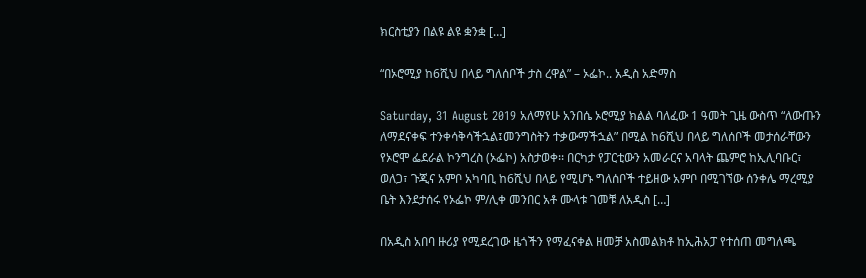ክርስቲያን በልዩ ልዩ ቋንቋ […]

“በኦሮሚያ ከ6ሺህ በላይ ግለሰቦች ታስ ረዋል” – ኦፌኮ.. አዲስ አድማስ

Saturday, 31 August 2019 አለማየሁ አንበሴ ኦሮሚያ ክልል ባለፈው 1 ዓመት ጊዜ ውስጥ “ለውጡን ለማደናቀፍ ተንቀሳቅሳችኋል፤መንግስትን ተቃውማችኋል” በሚል ከ6ሺህ በላይ ግለሰቦች መታሰራቸውን የኦሮሞ ፌደራል ኮንግረስ (ኦፌኮ) አስታወቀ፡፡ በርካታ የፓርቲውን አመራርና አባላት ጨምሮ ከኢሊባቡር፣ ወለጋ፣ ጉጂና አምቦ አካባቢ ከ6ሺህ በላይ የሚሆኑ ግለሰቦች ተይዘው አምቦ በሚገኘው ሰንቀሌ ማረሚያ ቤት እንደታሰሩ የኦፌኮ ም/ሊቀ መንበር አቶ ሙላቱ ገመቹ ለአዲስ […]

በአዲስ አበባ ዙሪያ የሚደረገው ዜጎችን የማፈናቀል ዘመቻ አስመልክቶ ከኢሕአፓ የተሰጠ መግለጫ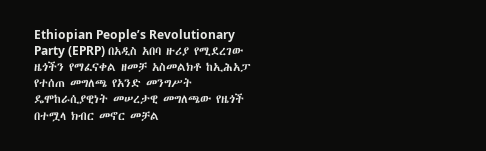Ethiopian People’s Revolutionary Party (EPRP) በአዲስ አበባ ዙሪያ የሚደረገው ዜጎችን የማፈናቀል ዘመቻ አስመልክቶ ከኢሕአፓ የተሰጠ መግለጫ የአንድ መንግሥት ዴሞከራሲያዊነት መሠረታዊ መግለጫው የዜጎች በተሟላ ክብር መኖር መቻል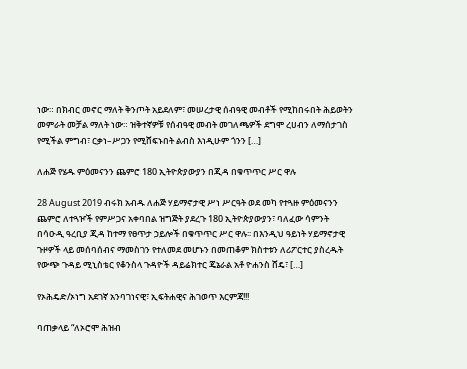ነው። በክብር መኖር ማለት ቅንጦት አይደለም፣ መሠረታዊ ሰብዓዊ መብቶች የሚከበሩበት ሕይወትን መምራት መቻል ማለት ነው። ዝቅተኛዎቹ የሰብዓዊ መብት መገለጫዎች ደግሞ ረሀብን ለማሰታገስ የሚችል ምግብ፣ ርቃነ–ሥጋን የሚሸፍኑበት ልብስ እነዲሁም ጎንን […]

ለሐጅ የሄዱ ምዕመናንን ጨምሮ 180 ኢትዮጵያውያን በጂዳ በቁጥጥር ሥር ዋሉ

28 August 2019 ብሩክ አብዱ ለሐጅ ሃይማኖታዊ ሥነ ሥርዓት ወደ መካ የተጓዙ ምዕመናንን ጨምሮ ለተጓዦች የምሥጋና አቀባበል ዝግጅት ያደረጉ 180 ኢትዮጵያውያን፣ ባለፈው ሳምንት በሳዑዲ ዓረቢያ ጂዳ ከተማ የፀጥታ ኃይሎች በቁጥጥር ሥር ዋሉ፡፡ በእንዲህ ዓይነት ሃይማኖታዊ ጉዞዎች ላይ መሰባሰብና ማመስገን የተለመደ መሆኑን በመጠቆም ክስተቱን ለሪፖርተር ያስረዱት የውጭ ጉዳይ ሚኒስቴር የቆንስላ ጉዳዮች ዳይሬክተር ጄኔራል አቶ ዮሐንስ ሸዴ፣ […]

የኦሕዴድ/ኦነግ አደገኛ አንባገነናዊ፣ ኢፍትሐዊና ሕገወጥ እርምጃ!!!

ባጠቃላይ “ለኦሮሞ ሕዝብ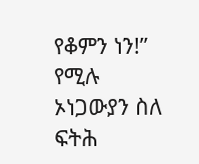የቆምን ነን!” የሚሉ ኦነጋውያን ስለ ፍትሕ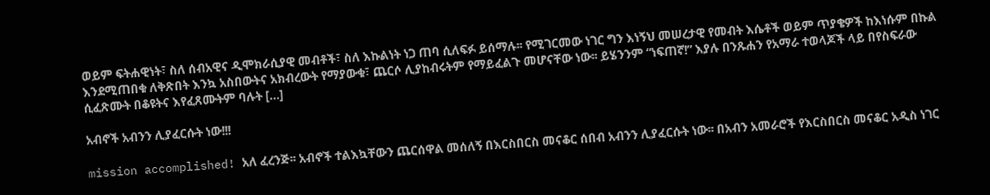ወይም ፍትሐዊነት፣ ስለ ሰብአዊና ዲሞክራሲያዊ መብቶች፣ ስለ እኩልነት ነጋ ጠባ ሲለፍፉ ይሰማሉ፡፡ የሚገርመው ነገር ግን እነኝህ መሠረታዊ የመብት እሴቶች ወይም ጥያቄዎች ከእነሱም በኩል እንደሚጠበቁ ለቅጽበት እንኳ አስበውትና አክብረውት የማያውቁ፣ ጨርሶ ሊያከብሩትም የማይፈልጉ መሆናቸው ነው፡፡ ይሄንንም “ነፍጠኛ!” እያሉ በንጹሐን የአማራ ተወላጆች ላይ በየስፍራው ሲፈጽሙት በቆዩትና እየፈጸሙትም ባሉት […]

አብኖች አብንን ሊያፈርሱት ነው!!!

mission accomplished! አለ ፈረንጅ፡፡ አብኖች ተልእኳቸውን ጨርሰዋል መሰለኝ በእርስበርስ መናቆር ሰበብ አብንን ሊያፈርሱት ነው፡፡ በአብን አመራሮች የእርስበርስ መናቆር አዲስ ነገር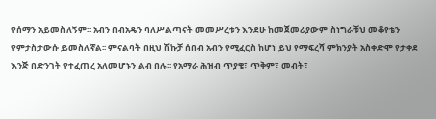የሰማን አይመስለኝም፡፡ አብን በብአዴን ባለሥልጣናት መመሥረቱን እንደሁ ከመጀመሪያውም ስነግራቹህ መቆየቴን የምታስታውሱ ይመስለኛል፡፡ ምናልባት በዚህ ሽኩቻ ሰበብ አብን የሚፈርስ ከሆነ ይህ የማፍረሻ ምክንያት አስቀድሞ የታቀደ እንጅ በድንገት የተፈጠረ አለመሆኑን ልብ በሉ፡፡ የአማራ ሕዝብ ጥያቄ፣ ጥቅም፣ መብት፣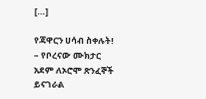[…]

የጃዋርን ሀሳብ ስቀሉት! – የቦረናው ሙክታር አደም ለኦሮሞ ጽንፈኞች ይናገራል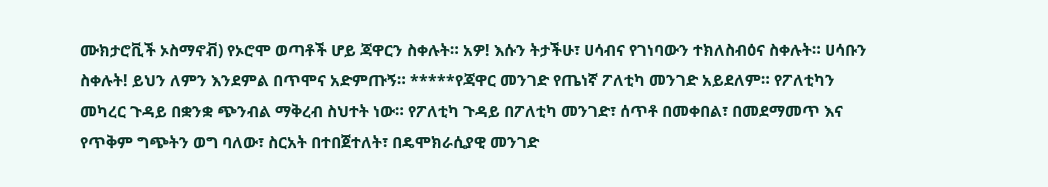ሙክታሮቪች ኦስማኖቭ) የኦሮሞ ወጣቶች ሆይ ጃዋርን ስቀሉት። አዎ! እሱን ትታችሁ፣ ሀሳብና የገነባውን ተክለስብዕና ስቀሉት። ሀሳቡን ስቀሉት! ይህን ለምን እንደምል በጥሞና አድምጡኝ። *****የጃዋር መንገድ የጤነኛ ፖለቲካ መንገድ አይደለም። የፖለቲካን መካረር ጉዳይ በቋንቋ ጭንብል ማቅረብ ስህተት ነው። የፖለቲካ ጉዳይ በፖለቲካ መንገድ፣ ሰጥቶ በመቀበል፣ በመደማመጥ እና የጥቅም ግጭትን ወግ ባለው፣ ስርአት በተበጀተለት፣ በዴሞክራሲያዊ መንገድ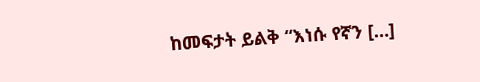ከመፍታት ይልቅ “እነሱ የኛን […]